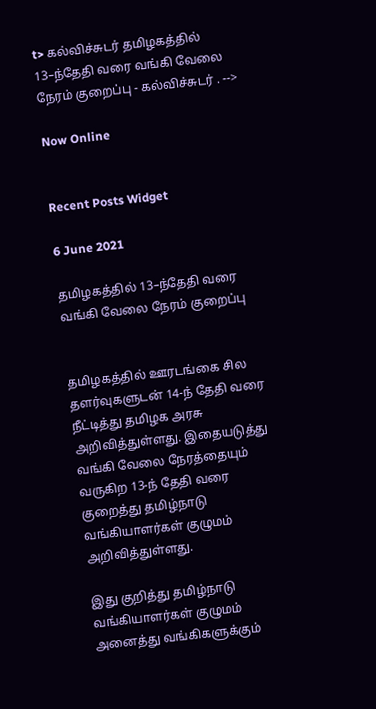t> கல்விச்சுடர் தமிழகத்தில் 13–ந்தேதி வரை வங்கி வேலை நேரம் குறைப்பு - கல்விச்சுடர் . -->

Now Online


Recent Posts Widget

6 June 2021

தமிழகத்தில் 13–ந்தேதி வரை வங்கி வேலை நேரம் குறைப்பு


தமிழகத்தில் ஊரடங்கை சில தளர்வுகளுடன் 14-ந் தேதி வரை நீட்டித்து தமிழக அரசு அறிவித்துள்ளது. இதையடுத்து வங்கி வேலை நேரத்தையும் வருகிற 13-ந் தேதி வரை குறைத்து தமிழ்நாடு வங்கியாளர்கள் குழுமம் அறிவித்துள்ளது.

இது குறித்து தமிழ்நாடு வங்கியாளர்கள் குழுமம் அனைத்து வங்கிகளுக்கும்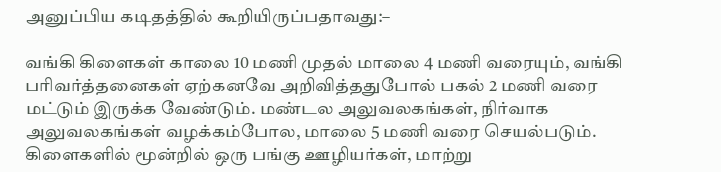அனுப்பிய கடிதத்தில் கூறியிருப்பதாவது:–

வங்கி கிளைகள் காலை 10 மணி முதல் மாலை 4 மணி வரையும், வங்கி பரிவர்த்தனைகள் ஏற்கனவே அறிவித்ததுபோல் பகல் 2 மணி வரை மட்டும் இருக்க வேண்டும். மண்டல அலுவலகங்கள், நிர்வாக அலுவலகங்கள் வழக்கம்போல, மாலை 5 மணி வரை செயல்படும். கிளைகளில் மூன்றில் ஒரு பங்கு ஊழியர்கள், மாற்று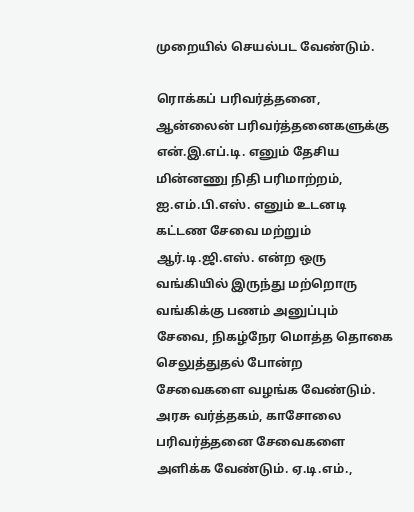முறையில் செயல்பட வேண்டும்.

ரொக்கப் பரிவர்த்தனை, ஆன்லைன் பரிவர்த்தனைகளுக்கு என்.இ.எப்.டி. எனும் தேசிய மின்னணு நிதி பரிமாற்றம், ஐ.எம்.பி.எஸ். எனும் உடனடி கட்டண சேவை மற்றும் ஆர்.டி.ஜி.எஸ். என்ற ஒரு வங்கியில் இருந்து மற்றொரு வங்கிக்கு பணம் அனுப்பும் சேவை, நிகழ்நேர மொத்த தொகை செலுத்துதல் போன்ற சேவைகளை வழங்க வேண்டும். அரசு வர்த்தகம், காசோலை பரிவர்த்தனை சேவைகளை அளிக்க வேண்டும். ஏ.டி.எம்.,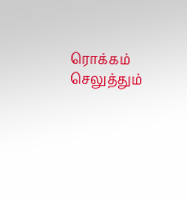ரொக்கம் செலுத்தும்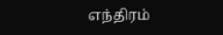எந்திரம்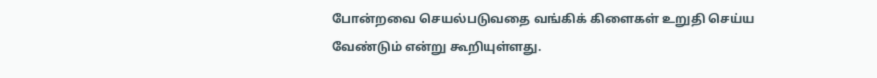போன்றவை செயல்படுவதை வங்கிக் கிளைகள் உறுதி செய்ய வேண்டும் என்று கூறியுள்ளது.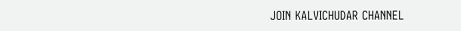JOIN KALVICHUDAR CHANNEL